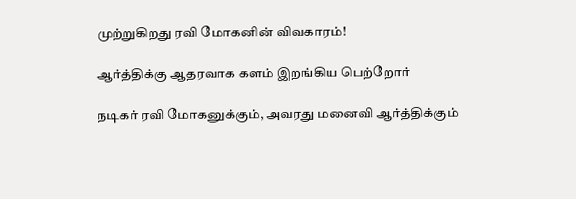முற்றுகிறது ரவி மோகனின் விவகாரம்!

ஆர்த்திக்கு ஆதரவாக களம் இறங்கிய பெற்றோர்

நடிகர் ரவி மோகனுக்கும், அவரது மனைவி ஆர்த்திக்கும்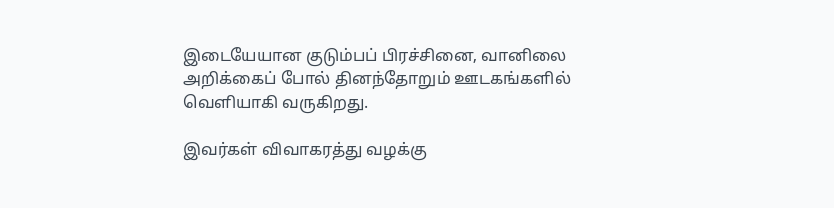இடையேயான குடும்பப் பிரச்சினை, வானிலை அறிக்கைப் போல் தினந்தோறும் ஊடகங்களில் வெளியாகி வருகிறது.

இவர்கள் விவாகரத்து வழக்கு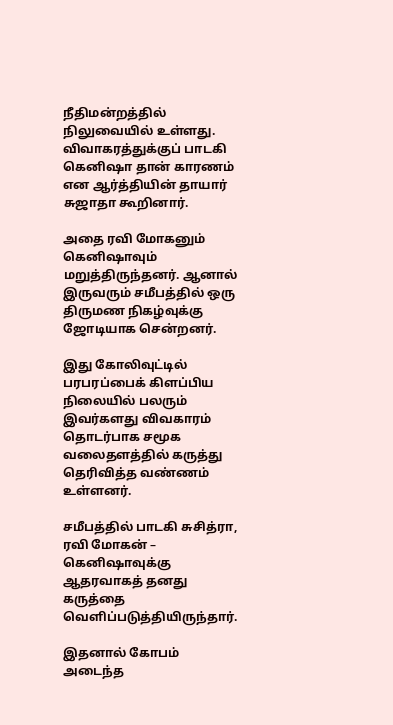நீதிமன்றத்தில் நிலுவையில் உள்ளது. விவாகரத்துக்குப் பாடகி கெனிஷா தான் காரணம் என ஆர்த்தியின் தாயார் சுஜாதா கூறினார்.

அதை ரவி மோகனும் கெனிஷாவும் மறுத்திருந்தனர். ஆனால் இருவரும் சமீபத்தில் ஒரு திருமண நிகழ்வுக்கு ஜோடியாக சென்றனர்.

இது கோலிவுட்டில் பரபரப்பைக் கிளப்பிய நிலையில் பலரும் இவர்களது விவகாரம் தொடர்பாக சமூக வலைதளத்தில் கருத்து தெரிவித்த வண்ணம் உள்ளனர்.

சமீபத்தில் பாடகி சுசித்ரா, ரவி மோகன் – கெனிஷாவுக்கு ஆதரவாகத் தனது கருத்தை வெளிப்படுத்தியிருந்தார்.

இதனால் கோபம் அடைந்த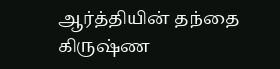ஆர்த்தியின் தந்தை கிருஷ்ண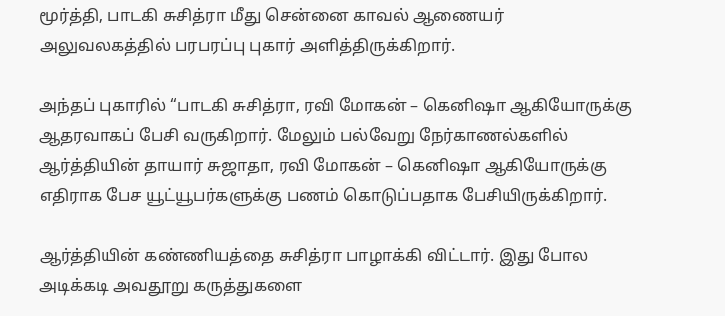மூர்த்தி, பாடகி சுசித்ரா மீது சென்னை காவல் ஆணையர் அலுவலகத்தில் பரபரப்பு புகார் அளித்திருக்கிறார்.

அந்தப் புகாரில் “பாடகி சுசித்ரா, ரவி மோகன் – கெனிஷா ஆகியோருக்கு ஆதரவாகப் பேசி வருகிறார். மேலும் பல்வேறு நேர்காணல்களில் ஆர்த்தியின் தாயார் சுஜாதா, ரவி மோகன் – கெனிஷா ஆகியோருக்கு எதிராக பேச யூட்யூபர்களுக்கு பணம் கொடுப்பதாக பேசியிருக்கிறார்.

ஆர்த்தியின் கண்ணியத்தை சுசித்ரா பாழாக்கி விட்டார். இது போல அடிக்கடி அவதூறு கருத்துகளை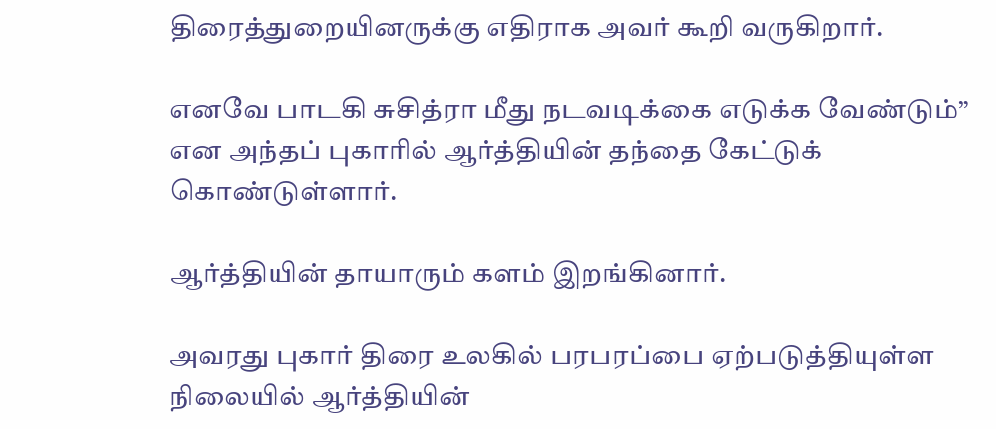திரைத்துறையினருக்கு எதிராக அவர் கூறி வருகிறார்.

எனவே பாடகி சுசித்ரா மீது நடவடிக்கை எடுக்க வேண்டும்” என அந்தப் புகாரில் ஆர்த்தியின் தந்தை கேட்டுக் கொண்டுள்ளார்.

ஆர்த்தியின் தாயாரும் களம் இறங்கினார்.

அவரது புகார் திரை உலகில் பரபரப்பை ஏற்படுத்தியுள்ள நிலையில் ஆர்த்தியின்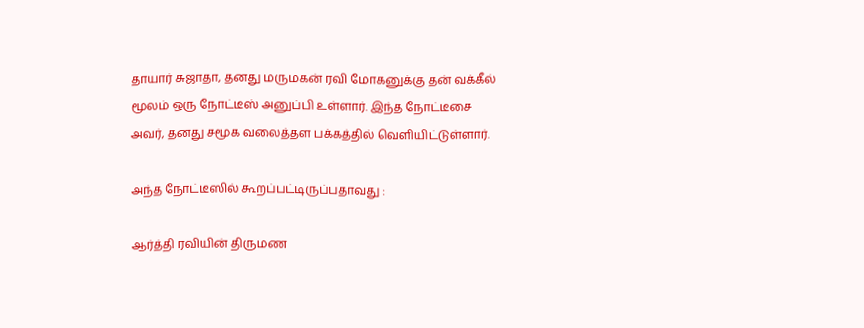தாயார் சுஜாதா, தனது மருமகன் ரவி மோகனுக்கு தன் வக்கீல் மூலம் ஒரு நோட்டீஸ் அனுப்பி உள்ளார். இந்த நோட்டீசை அவர், தனது சமூக வலைத்தள பக்கத்தில் வெளியிட்டுள்ளார்.

அந்த நோட்டீஸில் கூறப்பட்டிருப்பதாவது :

ஆர்த்தி ரவியின் திருமண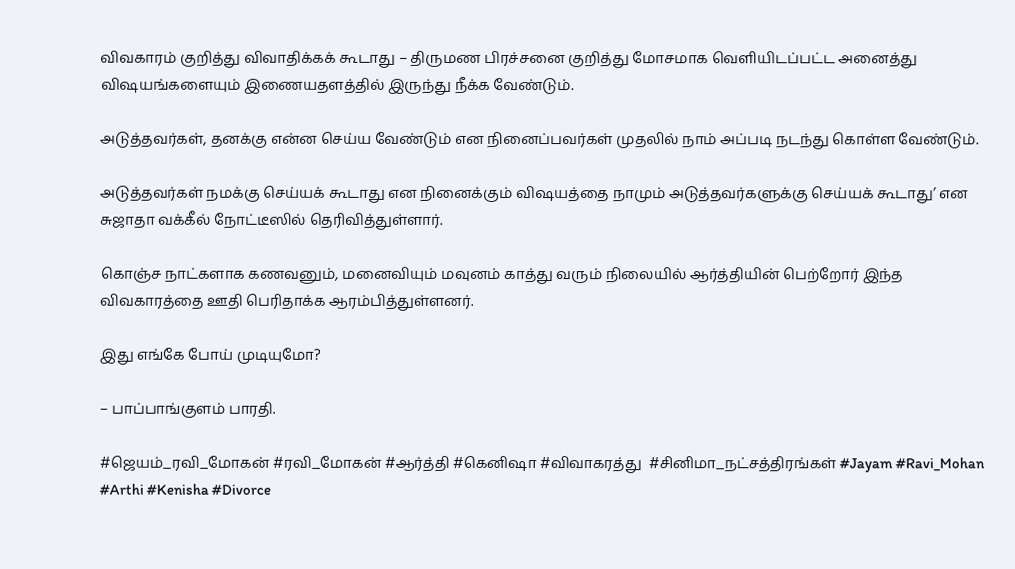விவகாரம் குறித்து விவாதிக்கக் கூடாது – திருமண பிரச்சனை குறித்து மோசமாக வெளியிடப்பட்ட அனைத்து விஷயங்களையும் இணையதளத்தில் இருந்து நீக்க வேண்டும்.

அடுத்தவர்கள், தனக்கு என்ன செய்ய வேண்டும் என நினைப்பவர்கள் முதலில் நாம் அப்படி நடந்து கொள்ள வேண்டும்.

அடுத்தவர்கள் நமக்கு செய்யக் கூடாது என நினைக்கும் விஷயத்தை நாமும் அடுத்தவர்களுக்கு செய்யக் கூடாது’ என சுஜாதா வக்கீல் நோட்டீஸில் தெரிவித்துள்ளார்.

கொஞ்ச நாட்களாக கணவனும், மனைவியும் மவுனம் காத்து வரும் நிலையில் ஆர்த்தியின் பெற்றோர் இந்த விவகாரத்தை ஊதி பெரிதாக்க ஆரம்பித்துள்ளனர்.

இது எங்கே போய் முடியுமோ?

– பாப்பாங்குளம் பாரதி.

#ஜெயம்_ரவி_மோகன் #ரவி_மோகன் #ஆர்த்தி #கெனிஷா #விவாகரத்து  #சினிமா_நட்சத்திரங்கள் #Jayam #Ravi_Mohan #Arthi #Kenisha #Divorce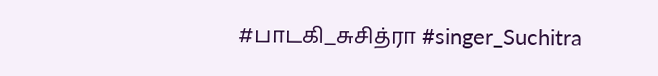#பாடகி_சுசித்ரா #singer_Suchitra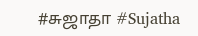#சுஜாதா #Sujatha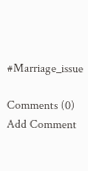#Marriage_issue

Comments (0)
Add Comment